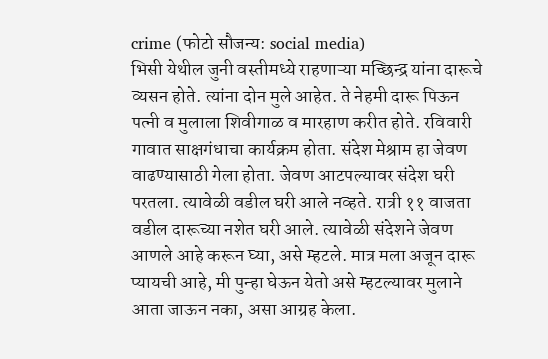crime (फोटो सौजन्य: social media)
भिसी येथील जुनी वस्तीमध्ये राहणाऱ्या मच्छिन्द्र यांना दारूचे व्यसन होते. त्यांना दोन मुले आहेत. ते नेहमी दारू पिऊन पत्नी व मुलाला शिवीगाळ व मारहाण करीत होते. रविवारी गावात साक्षगंधाचा कार्यक्रम होता. संदेश मेश्राम हा जेवण वाढण्यासाठी गेला होता. जेवण आटपल्यावर संदेश घरी परतला. त्यावेळी वडील घरी आले नव्हते. रात्री ११ वाजता वडील दारूच्या नशेत घरी आले. त्यावेळी संदेशने जेवण आणले आहे करून घ्या, असे म्हटले. मात्र मला अजून दारू प्यायची आहे, मी पुन्हा घेऊन येतो असे म्हटल्यावर मुलाने आता जाऊन नका, असा आग्रह केला.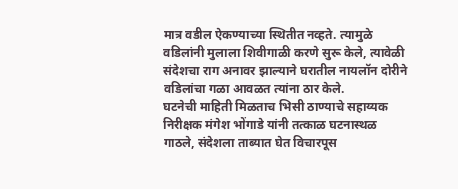मात्र वडील ऐकण्याच्या स्थितीत नव्हते. त्यामुळे वडिलांनी मुलाला शिवीगाळी करणे सुरू केले, त्यावेळी संदेशचा राग अनावर झाल्याने घरातील नायलॉन दोरीने वडिलांचा गळा आवळत त्यांना ठार केले.
घटनेची माहिती मिळताच भिसी ठाण्याचे सहाय्यक निरीक्षक मंगेश भोंगाडे यांनी तत्काळ घटनास्थळ गाठले, संदेशला ताब्यात घेत विचारपूस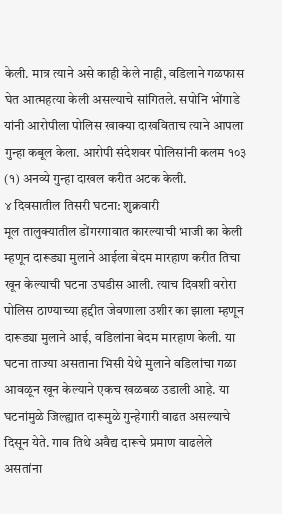केली. मात्र त्याने असे काही केले नाही, वडिलाने गळफास घेत आत्महत्या केली असल्याचे सांगितले. सपोनि भोंगाडे यांनी आरोपीला पोलिस खाक्या दाखविताच त्याने आपला गुन्हा कबूल केला. आरोपी संदेशवर पोलिसांनी कलम १०३ (१) अनव्ये गुन्हा दाखल करीत अटक केली.
४ दिवसातील तिसरी घटना: शुक्रवारी
मूल तालुक्यातील डोंगरगावात कारल्याची भाजी का केली म्हणून दारूड्या मुलाने आईला बेदम मारहाण करीत तिचा खून केल्याची घटना उघडीस आली. त्याच दिवशी वरोरा पोलिस ठाण्याच्या हद्दीत जेवणाला उशीर का झाला म्हणून दारूड्या मुलाने आई, वडिलांना बेदम मारहाण केली. या घटना ताज्या असताना भिसी येथे मुलाने वडिलांचा गळा आवळून खून केल्याने एकच खळबळ उडाली आहे. या घटनांमुळे जिल्ह्यात दारूमुळे गुन्हेगारी वाढत असल्याचे दिसून येते. गाव तिथे अवैद्य दारूचे प्रमाण वाढलेले असतांना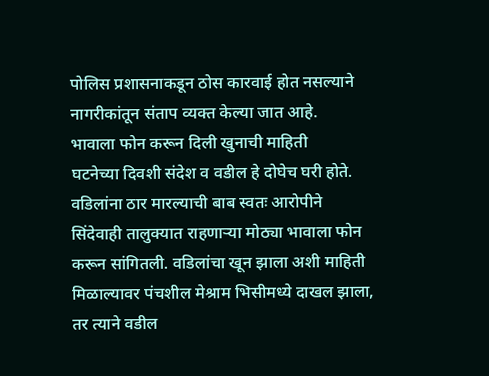पोलिस प्रशासनाकडून ठोस कारवाई होत नसल्याने नागरीकांतून संताप व्यक्त केल्या जात आहे.
भावाला फोन करून दिली खुनाची माहिती
घटनेच्या दिवशी संदेश व वडील हे दोघेच घरी होते. वडिलांना ठार मारल्याची बाब स्वतः आरोपीने सिंदेवाही तालुक्यात राहणाऱ्या मोठ्या भावाला फोन करून सांगितली. वडिलांचा खून झाला अशी माहिती मिळाल्यावर पंचशील मेश्राम भिसीमध्ये दाखल झाला, तर त्याने वडील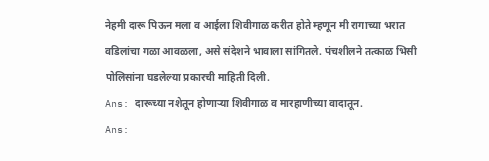नेहमी दारू पिऊन मला व आईला शिवीगाळ करीत होते म्हणून मी रागाच्या भरात वडिलांचा गळा आवळला, असे संदेशने भावाला सांगितले. पंचशीलने तत्काळ भिसी पोलिसांना घडलेल्या प्रकारची माहिती दिली.
Ans: दारूच्या नशेतून होणाऱ्या शिवीगाळ व मारहाणीच्या वादातून.
Ans: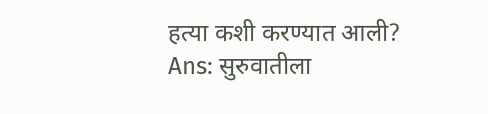हत्या कशी करण्यात आली?
Ans: सुरुवातीला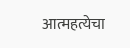आत्महत्येचा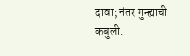दावा; नंतर गुन्ह्याची कबुली.